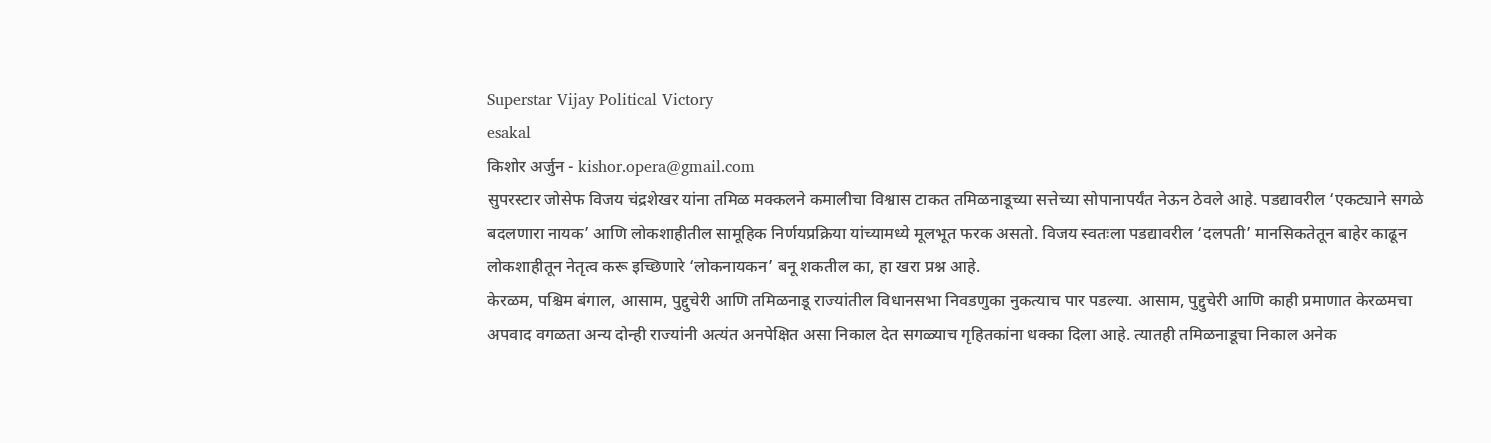Superstar Vijay Political Victory
esakal
किशोर अर्जुन - kishor.opera@gmail.com
सुपरस्टार जोसेफ विजय चंद्रशेखर यांना तमिळ मक्कलने कमालीचा विश्वास टाकत तमिळनाडूच्या सत्तेच्या सोपानापर्यंत नेऊन ठेवले आहे. पडद्यावरील ‘एकट्याने सगळे बदलणारा नायक’ आणि लोकशाहीतील सामूहिक निर्णयप्रक्रिया यांच्यामध्ये मूलभूत फरक असतो. विजय स्वतःला पडद्यावरील ‘दलपती’ मानसिकतेतून बाहेर काढून लोकशाहीतून नेतृत्व करू इच्छिणारे ‘लोकनायकन’ बनू शकतील का, हा खरा प्रश्न आहे.
केरळम, पश्चिम बंगाल, आसाम, पुद्दुचेरी आणि तमिळनाडू राज्यांतील विधानसभा निवडणुका नुकत्याच पार पडल्या. आसाम, पुद्दुचेरी आणि काही प्रमाणात केरळमचा अपवाद वगळता अन्य दोन्ही राज्यांनी अत्यंत अनपेक्षित असा निकाल देत सगळ्याच गृहितकांना धक्का दिला आहे. त्यातही तमिळनाडूचा निकाल अनेक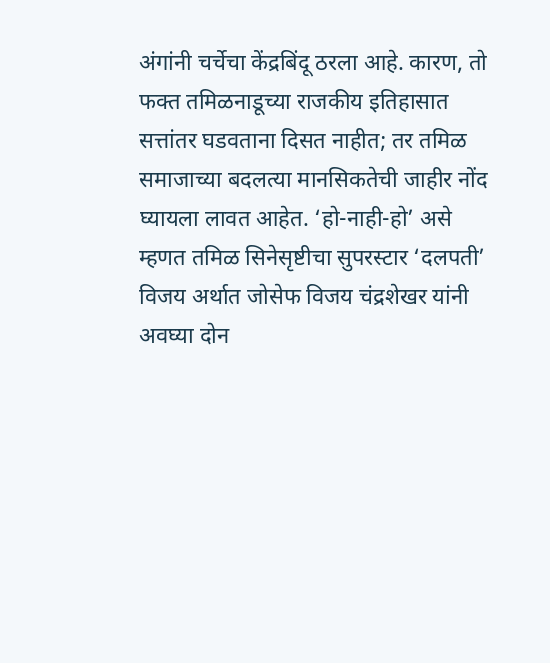अंगांनी चर्चेचा केंद्रबिंदू ठरला आहे. कारण, तो फक्त तमिळनाडूच्या राजकीय इतिहासात सत्तांतर घडवताना दिसत नाहीत; तर तमिळ समाजाच्या बदलत्या मानसिकतेची जाहीर नोंद घ्यायला लावत आहेत. ‘हो-नाही-हो’ असे म्हणत तमिळ सिनेसृष्टीचा सुपरस्टार ‘दलपती’ विजय अर्थात जोसेफ विजय चंद्रशेखर यांनी अवघ्या दोन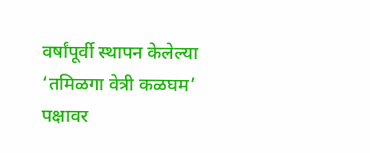वर्षांपूर्वी स्थापन केलेल्या ‘तमिळगा वेत्री कळघम’ पक्षावर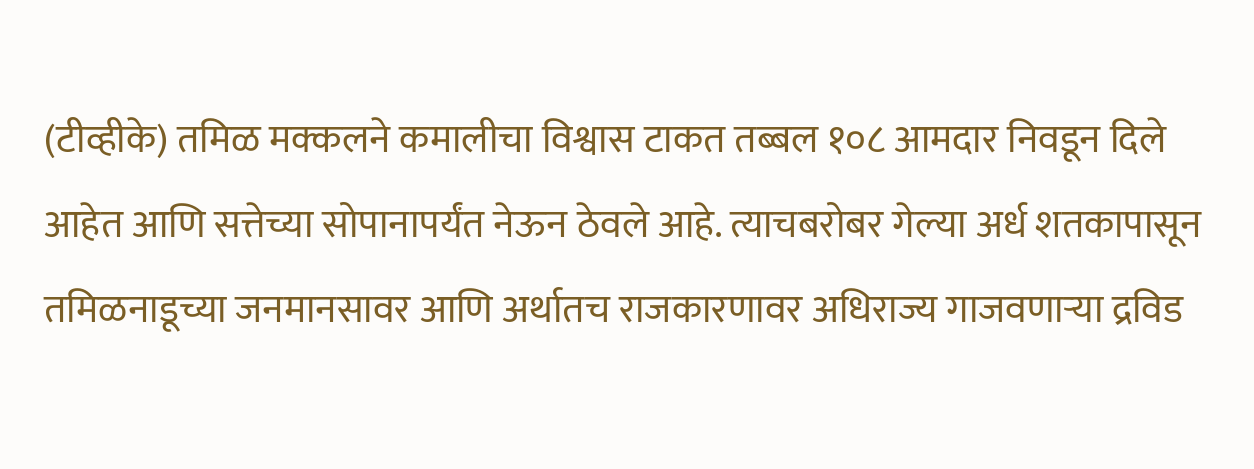(टीव्हीके) तमिळ मक्कलने कमालीचा विश्वास टाकत तब्बल १०८ आमदार निवडून दिले आहेत आणि सत्तेच्या सोपानापर्यंत नेऊन ठेवले आहे. त्याचबरोबर गेल्या अर्ध शतकापासून तमिळनाडूच्या जनमानसावर आणि अर्थातच राजकारणावर अधिराज्य गाजवणाऱ्या द्रविड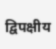द्विपक्षीय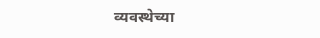व्यवस्थेच्या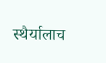स्थैर्यालाच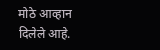मोठे आव्हान दिलेले आहे.